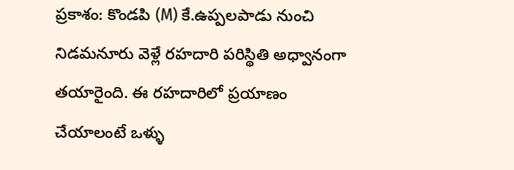ప్రకాశం: కొండపి (M) కే.ఉప్పలపాడు నుంచి నిడమనూరు వెళ్లే రహదారి పరిస్థితి అధ్వానంగా తయారైంది. ఈ రహదారిలో ప్రయాణం చేయాలంటే ఒళ్ళు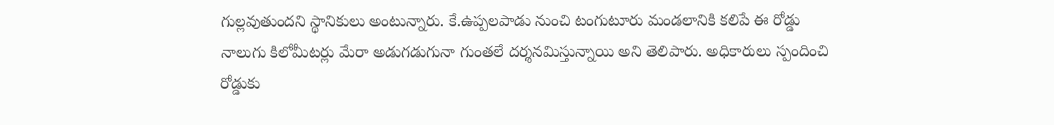గుల్లవుతుందని స్థానికులు అంటున్నారు. కే.ఉప్పలపాడు నుంచి టంగుటూరు మండలానికి కలిపే ఈ రోడ్డు నాలుగు కిలోమీటర్లు మేరా అడుగడుగునా గుంతలే దర్శనమిస్తున్నాయి అని తెలిపారు. అధికారులు స్పందించి రోడ్డుకు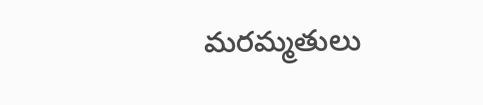మరమ్మతులు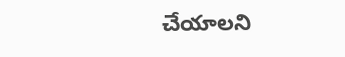చేయాలని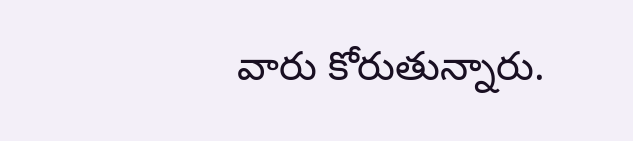వారు కోరుతున్నారు.